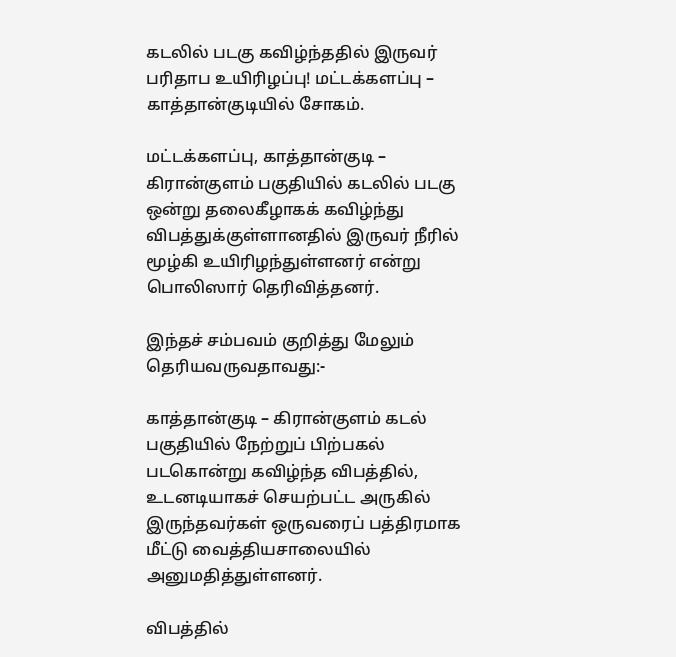கடலில் படகு கவிழ்ந்ததில் இருவர் பரிதாப உயிரிழப்பு! மட்டக்களப்பு – காத்தான்குடியில் சோகம்.

மட்டக்களப்பு, காத்தான்குடி – கிரான்குளம் பகுதியில் கடலில் படகு ஒன்று தலைகீழாகக் கவிழ்ந்து விபத்துக்குள்ளானதில் இருவர் நீரில் மூழ்கி உயிரிழந்துள்ளனர் என்று பொலிஸார் தெரிவித்தனர்.

இந்தச் சம்பவம் குறித்து மேலும் தெரியவருவதாவது:-

காத்தான்குடி – கிரான்குளம் கடல் பகுதியில் நேற்றுப் பிற்பகல் படகொன்று கவிழ்ந்த விபத்தில், உடனடியாகச் செயற்பட்ட அருகில் இருந்தவர்கள் ஒருவரைப் பத்திரமாக மீட்டு வைத்தியசாலையில் அனுமதித்துள்ளனர்.

விபத்தில்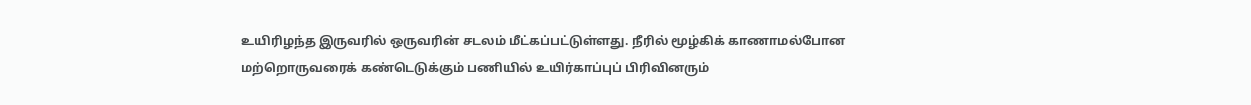உயிரிழந்த இருவரில் ஒருவரின் சடலம் மீட்கப்பட்டுள்ளது. நீரில் மூழ்கிக் காணாமல்போன மற்றொருவரைக் கண்டெடுக்கும் பணியில் உயிர்காப்புப் பிரிவினரும்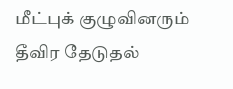மீட்புக் குழுவினரும் தீவிர தேடுதல்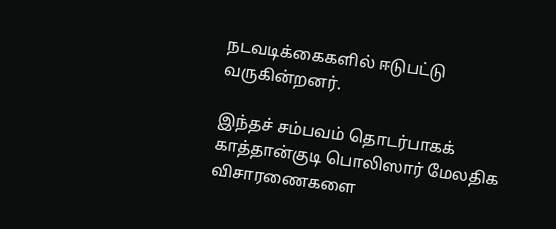நடவடிக்கைகளில் ஈடுபட்டு வருகின்றனர்.

இந்தச் சம்பவம் தொடர்பாகக் காத்தான்குடி பொலிஸார் மேலதிக விசாரணைகளை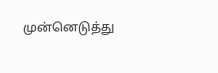முன்னெடுத்து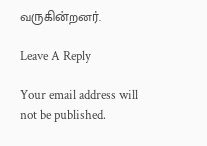வருகின்றனர்.

Leave A Reply

Your email address will not be published.